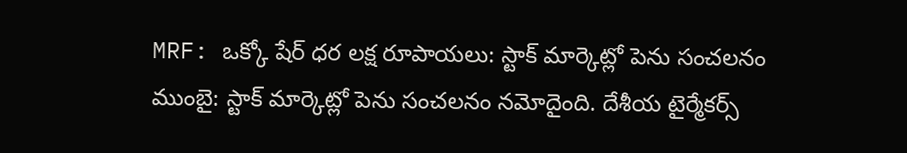MRF: ఒక్కో షేర్ ధర లక్ష రూపాయలు: స్టాక్ మార్కెట్లో పెను సంచలనం
ముంబై: స్టాక్ మార్కెట్లో పెను సంచలనం నమోదైంది. దేశీయ టైర్మేకర్స్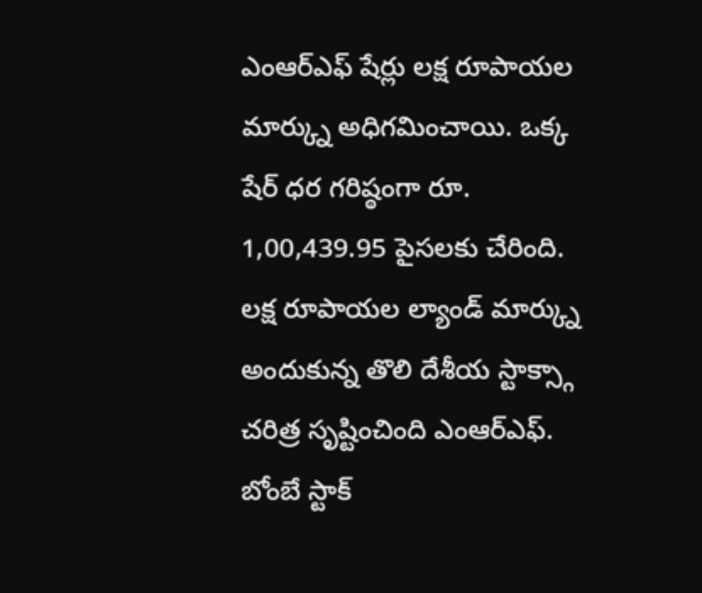ఎంఆర్ఎఫ్ షేర్లు లక్ష రూపాయల మార్క్ను అధిగమించాయి. ఒక్క షేర్ ధర గరిష్ఠంగా రూ. 1,00,439.95 పైసలకు చేరింది. లక్ష రూపాయల ల్యాండ్ మార్క్ను అందుకున్న తొలి దేశీయ స్టాక్స్గా చరిత్ర సృష్టించింది ఎంఆర్ఎఫ్. బోంబే స్టాక్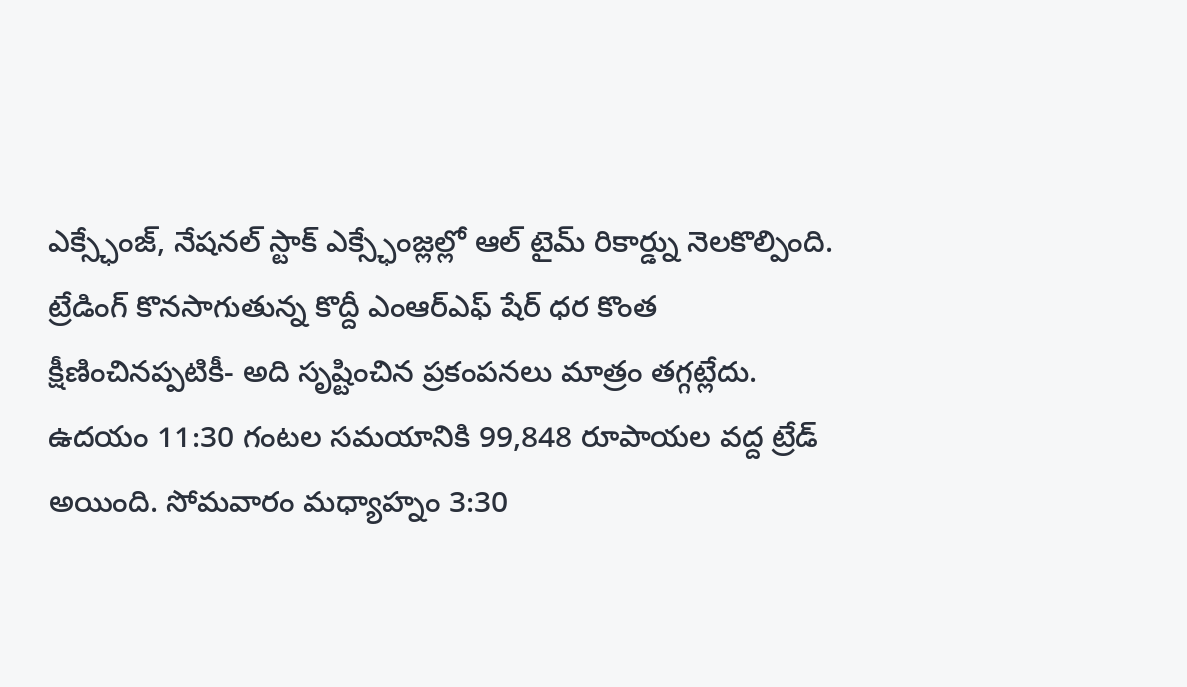ఎక్స్ఛేంజ్, నేషనల్ స్టాక్ ఎక్స్ఛేంజ్లల్లో ఆల్ టైమ్ రికార్డ్ను నెలకొల్పింది.
ట్రేడింగ్ కొనసాగుతున్న కొద్దీ ఎంఆర్ఎఫ్ షేర్ ధర కొంత క్షీణించినప్పటికీ- అది సృష్టించిన ప్రకంపనలు మాత్రం తగ్గట్లేదు. ఉదయం 11:30 గంటల సమయానికి 99,848 రూపాయల వద్ద ట్రేడ్ అయింది. సోమవారం మధ్యాహ్నం 3:30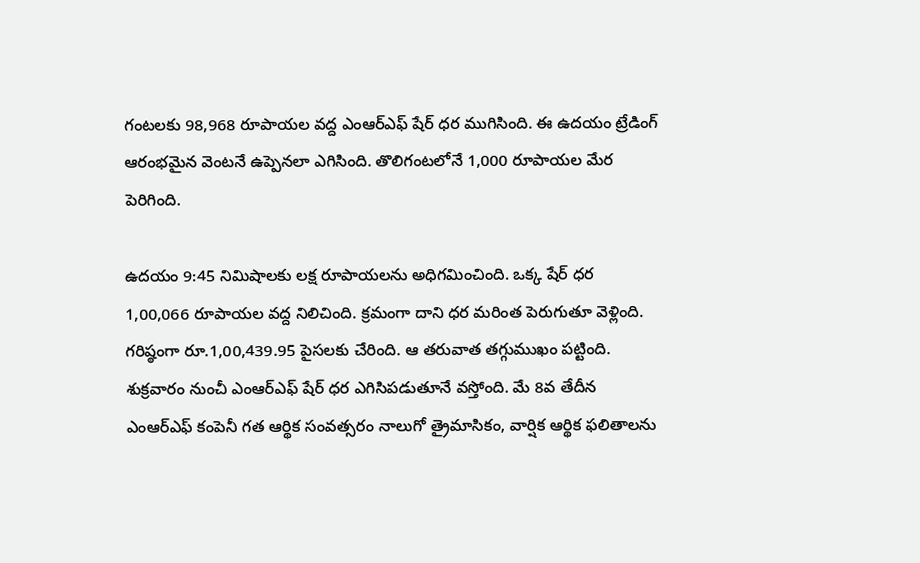గంటలకు 98,968 రూపాయల వద్ద ఎంఆర్ఎఫ్ షేర్ ధర ముగిసింది. ఈ ఉదయం ట్రేడింగ్ ఆరంభమైన వెంటనే ఉప్పెనలా ఎగిసింది. తొలిగంటలోనే 1,000 రూపాయల మేర పెరిగింది.

ఉదయం 9:45 నిమిషాలకు లక్ష రూపాయలను అధిగమించింది. ఒక్క షేర్ ధర 1,00,066 రూపాయల వద్ద నిలిచింది. క్రమంగా దాని ధర మరింత పెరుగుతూ వెళ్లింది. గరిష్ఠంగా రూ.1,00,439.95 పైసలకు చేరింది. ఆ తరువాత తగ్గుముఖం పట్టింది. శుక్రవారం నుంచీ ఎంఆర్ఎఫ్ షేర్ ధర ఎగిసిపడుతూనే వస్తోంది. మే 8వ తేదీన ఎంఆర్ఎఫ్ కంపెనీ గత ఆర్థిక సంవత్సరం నాలుగో త్రైమాసికం, వార్షిక ఆర్థిక ఫలితాలను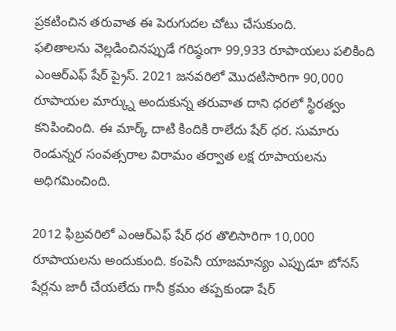ప్రకటించిన తరువాత ఈ పెరుగుదల చోటు చేసుకుంది.
ఫలితాలను వెల్లడించినప్పుడే గరిష్ఠంగా 99,933 రూపాయలు పలికింది ఎంఆర్ఎఫ్ షేర్ ప్రైస్. 2021 జనవరిలో మొదటిసారిగా 90,000 రూపాయల మార్క్ను అందుకున్న తరువాత దాని ధరలో స్థిరత్వం కనిపించింది. ఈ మార్క్ దాటి కిందికి రాలేదు షేర్ ధర. సుమారు రెండున్నర సంవత్సరాల విరామం తర్వాత లక్ష రూపాయలను అధిగమించింది.

2012 ఫిబ్రవరిలో ఎంఆర్ఎఫ్ షేర్ ధర తొలిసారిగా 10,000 రూపాయలను అందుకుంది. కంపెనీ యాజమాన్యం ఎప్పుడూ బోనస్ షేర్లను జారీ చేయలేదు గానీ క్రమం తప్పకుండా షేర్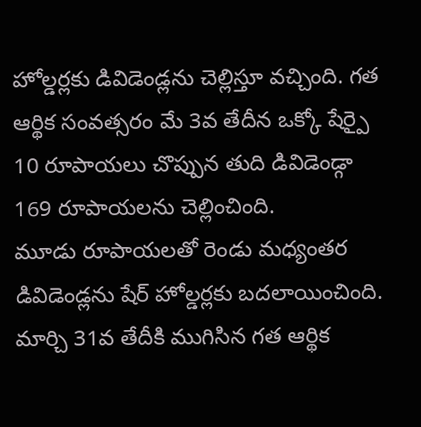హోల్డర్లకు డివిడెండ్లను చెల్లిస్తూ వచ్చింది. గత ఆర్థిక సంవత్సరం మే 3వ తేదీన ఒక్కో షేర్పై 10 రూపాయలు చొప్పున తుది డివిడెండ్గా 169 రూపాయలను చెల్లించింది.
మూడు రూపాయలతో రెండు మధ్యంతర డివిడెండ్లను షేర్ హోల్డర్లకు బదలాయించింది. మార్చి 31వ తేదీకి ముగిసిన గత ఆర్థిక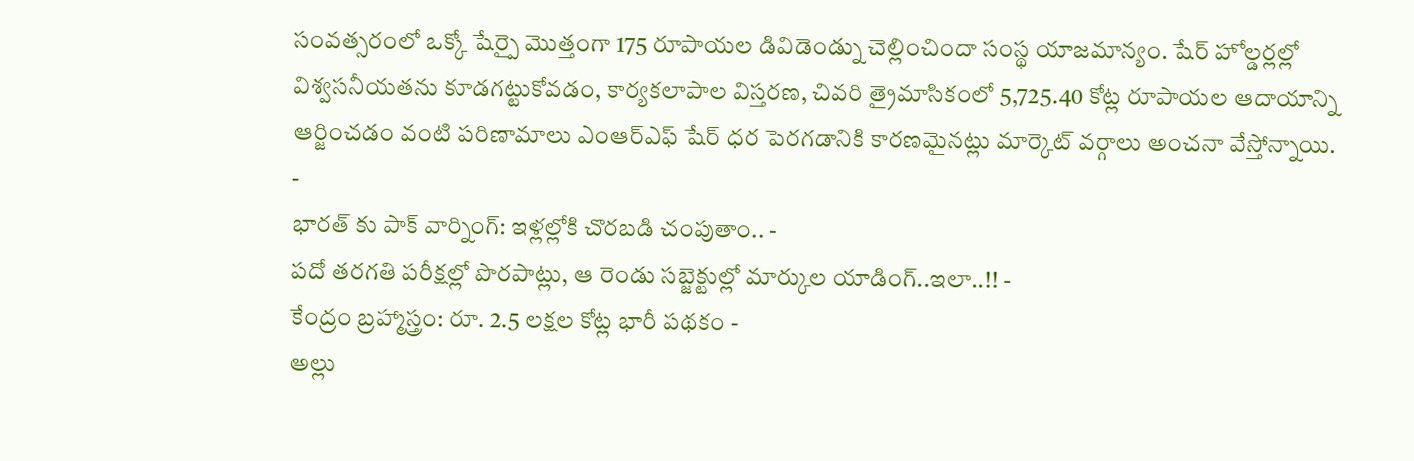సంవత్సరంలో ఒక్కో షేర్పై మొత్తంగా 175 రూపాయల డివిడెండ్ను చెల్లించిందా సంస్థ యాజమాన్యం. షేర్ హోల్డర్లల్లో విశ్వసనీయతను కూడగట్టుకోవడం, కార్యకలాపాల విస్తరణ, చివరి త్రైమాసికంలో 5,725.40 కోట్ల రూపాయల ఆదాయాన్ని ఆర్జించడం వంటి పరిణామాలు ఎంఆర్ఎఫ్ షేర్ ధర పెరగడానికి కారణమైనట్లు మార్కెట్ వర్గాలు అంచనా వేస్తోన్నాయి.
-
భారత్ కు పాక్ వార్నింగ్: ఇళ్లల్లోకి చొరబడి చంపుతాం.. -
పదో తరగతి పరీక్షల్లో పొరపాట్లు, ఆ రెండు సబ్జెక్టుల్లో మార్కుల యాడింగ్..ఇలా..!! -
కేంద్రం బ్రహ్మాస్త్రం: రూ. 2.5 లక్షల కోట్ల భారీ పథకం -
అల్లు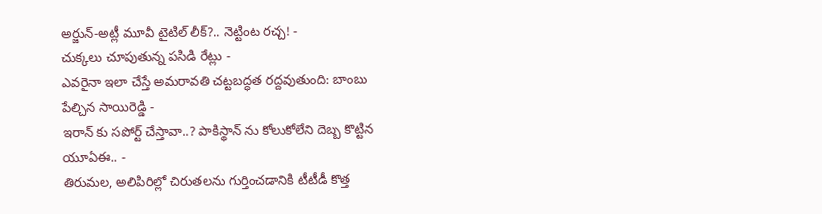అర్జున్-అట్లీ మూవీ టైటిల్ లీక్?.. నెట్టింట రచ్చ! -
చుక్కలు చూపుతున్న పసిడి రేట్లు -
ఎవరైనా ఇలా చేస్తే అమరావతి చట్టబద్ధత రద్దవుతుంది: బాంబు పేల్చిన సాయిరెడ్డి -
ఇరాన్ కు సపోర్ట్ చేస్తావా..? పాకిస్థాన్ ను కోలుకోలేని దెబ్బ కొట్టిన యూఏఈ.. -
తిరుమల, అలిపిరిల్లో చిరుతలను గుర్తించడానికి టీటీడీ కొత్త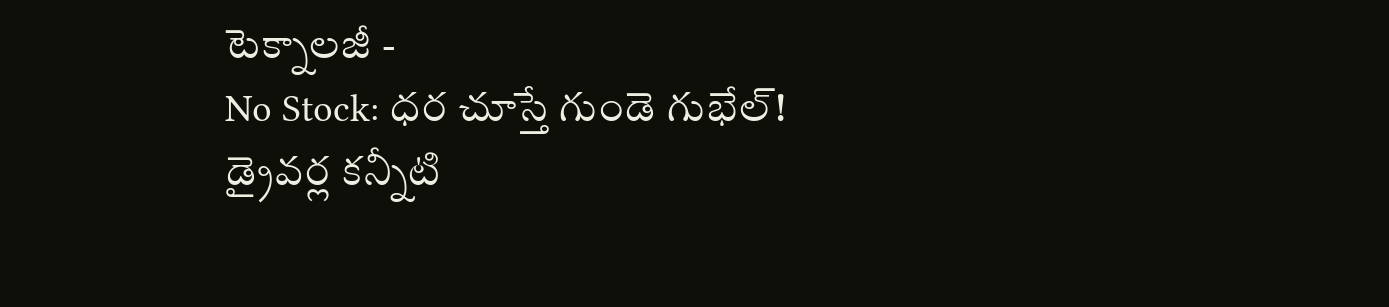టెక్నాలజీ -
No Stock: ధర చూస్తే గుండె గుభేల్! డ్రైవర్ల కన్నీటి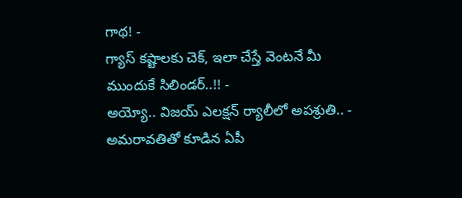గాథ! -
గ్యాస్ కష్టాలకు చెక్, ఇలా చేస్తే వెంటనే మీ ముందుకే సిలిండర్..!! -
అయ్యో.. విజయ్ ఎలక్షన్ ర్యాలీలో అపశ్రుతి.. -
అమరావతితో కూడిన ఏపీ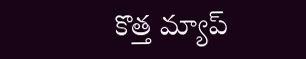కొత్త మ్యాప్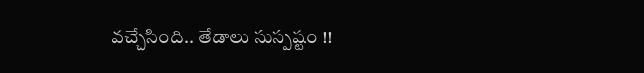వచ్చేసింది.. తేడాలు సుస్పష్టం !!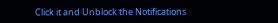Click it and Unblock the Notifications